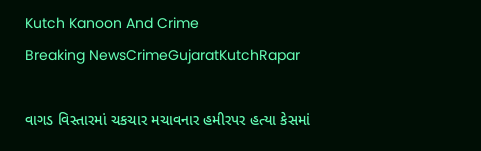Kutch Kanoon And Crime
Breaking NewsCrimeGujaratKutchRapar

વાગડ વિસ્તારમાં ચકચાર મચાવનાર હમીરપર હત્યા કેસમાં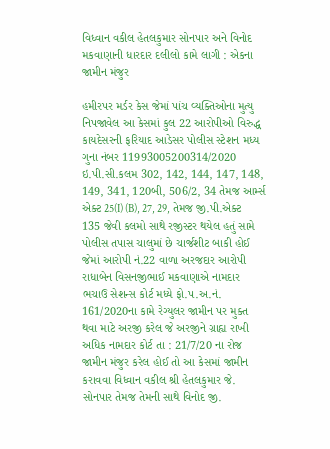વિધ્વાન વકીલ હેતલકુમાર સોનપાર અને વિનોદ મકવાણાની ધારદાર દલીલો કામે લાગી : એકના જામીન મંજુર

હમીરપર મર્ડર કેસ જેમાં પાંચ વ્યક્તિઓના મુત્યુ નિપજાવેલ આ કેસમાં કુલ 22 આરોપીઓ વિરુદ્ધ કાયદેસરની ફરિયાદ આડેસર પોલીસ સ્ટેશન મધ્ય ગુના નંબર 11993005200314/2020 ઇ.પી.સી.કલમ 302, 142, 144, 147, 148, 149, 341, 120બી, 506/2, 34 તેમજ આર્મ્સ એક્ટ 25(I) (B), 27, 29, તેમજ જી.પી.એક્ટ 135 જેવી કલમો સાથે રજીસ્ટર થયેલ હતું સામે પોલીસ તપાસ ચાલુમાં છે ચાર્જશીટ બાકી હોઈ જેમાં આરોપી નં.22 વાળા અરજદાર આરોપી રાધાબેન વિસનજીભાઈ મકવાણાએ નામદાર ભચાઉ સેશન્સ કોર્ટ મધ્યે ફો.પ.અ.નં. 161/2020ના કામે રેગ્યુલર જામીન પર મુક્ત થવા માટે અરજી કરેલ જે અરજીને ગ્રાહ્ય રાખી અધિક નામદાર કોર્ટ તા : 21/7/20 ના રોજ જામીન મંજુર કરેલ હોઈ તો આ કેસમાં જામીન કરાવવા વિધ્વાન વકીલ શ્રી હેતલકુમાર જે. સોનપાર તેમજ તેમની સાથે વિનોદ જી.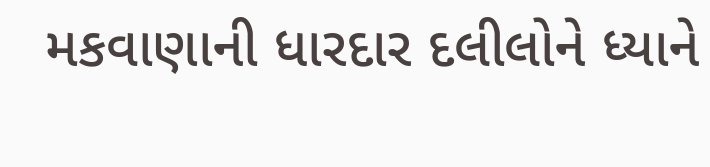મકવાણાની ધારદાર દલીલોને ધ્યાને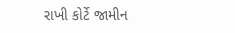રાખી કોર્ટે જામીન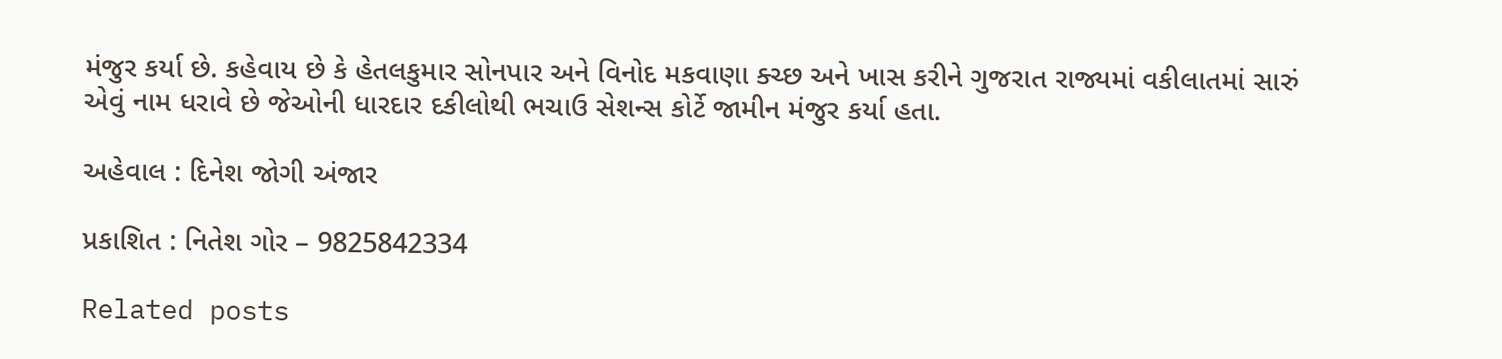મંજુર કર્યા છે. કહેવાય છે કે હેતલકુમાર સોનપાર અને વિનોદ મકવાણા ક્ચ્છ અને ખાસ કરીને ગુજરાત રાજ્યમાં વકીલાતમાં સારું એવું નામ ધરાવે છે જેઓની ધારદાર દકીલોથી ભચાઉ સેશન્સ કોર્ટે જામીન મંજુર કર્યા હતા.

અહેવાલ : દિનેશ જોગી અંજાર

પ્રકાશિત : નિતેશ ગોર – 9825842334

Related posts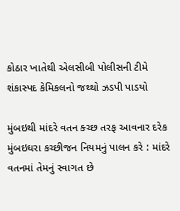કોઠાર ખાતેથી એલસીબી પોલીસની ટીમે શંકાસ્પદ કેમિકલનો જથ્થો ઝડપી પાડયો

મુંબઇથી માંદરે વતન ક્ચ્છ તરફ આવનાર દરેક મુંબઇઘરા કચ્છીજન નિયમનું પાલન કરે : માંદરે વતનમાં તેમનું સ્વાગત છે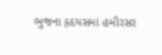ભુજના હૃદયસમાં હમીરસર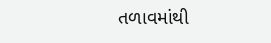તળાવમાંથી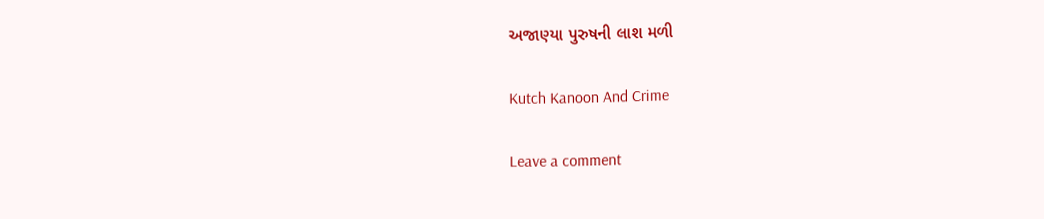અજાણ્યા પુરુષની લાશ મળી

Kutch Kanoon And Crime

Leave a comment